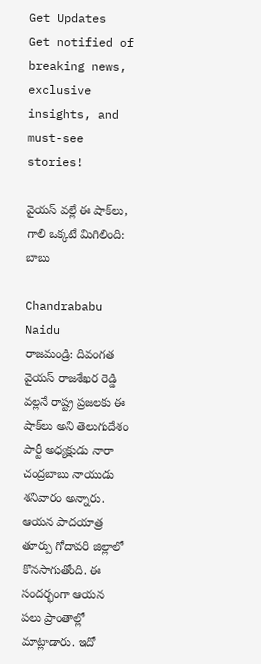Get Updates
Get notified of breaking news, exclusive insights, and must-see stories!

వైయస్ వల్లే ఈ షాక్‌లు, గాలి ఒక్కటే మిగిలింది: బాబు

Chandrababu Naidu
రాజమండ్రి: దివంగత వైయస్ రాజశేఖర రెడ్డి వల్లనే రాష్ట్ర ప్రజలకు ఈ షాక్‌లు అని తెలుగుదేశం పార్టీ అధ్యక్షుడు నారా చంద్రబాబు నాయుడు శనివారం అన్నారు. ఆయన పాదయాత్ర తూర్పు గోదావరి జిల్లాలో కొనసాగుతోంది. ఈ సందర్భంగా ఆయన పలు ప్రాంతాల్లో మాట్లాడారు. ఇదో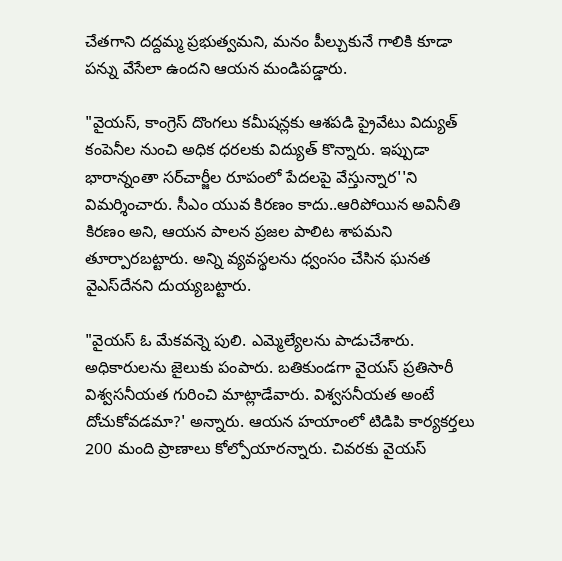చేతగాని దద్దమ్మ ప్రభుత్వమని, మనం పీల్చుకునే గాలికి కూడా పన్ను వేసేలా ఉందని ఆయన మండిపడ్డారు.

"వైయస్, కాంగ్రెస్ దొంగలు కమీషన్లకు ఆశపడి ప్రైవేటు విద్యుత్ కంపెనీల నుంచి అధిక ధరలకు విద్యుత్ కొన్నారు. ఇప్పుడా భారాన్నంతా సర్‌చార్జీల రూపంలో పేదలపై వేస్తున్నార''ని విమర్శించారు. సీఎం యువ కిరణం కాదు..ఆరిపోయిన అవినీతి కిరణం అని, ఆయన పాలన ప్రజల పాలిట శాపమని తూర్పారబట్టారు. అన్ని వ్యవస్థలను ధ్వంసం చేసిన ఘనత వైఎస్‌దేనని దుయ్యబట్టారు.

"వైయస్ ఓ మేకవన్నె పులి. ఎమ్మెల్యేలను పాడుచేశారు. అధికారులను జైలుకు పంపారు. బతికుండగా వైయస్ ప్రతిసారీ విశ్వసనీయత గురించి మాట్లాడేవారు. విశ్వసనీయత అంటే దోచుకోవడమా?' అన్నారు. ఆయన హయాంలో టిడిపి కార్యకర్తలు 200 మంది ప్రాణాలు కోల్పోయారన్నారు. చివరకు వైయస్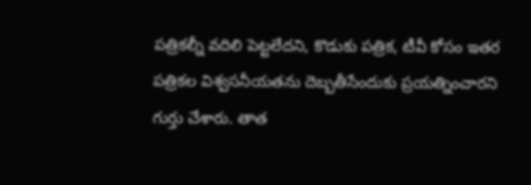పత్రికల్నీ వదిలి పెట్టలేదని, కొడుకు పత్రిక, టీవీ కోసం ఇతర పత్రికల విశ్వసనీయతను దెబ్బతీసేందుకు ప్రయత్నించారని గుర్తు చేశారు. తాత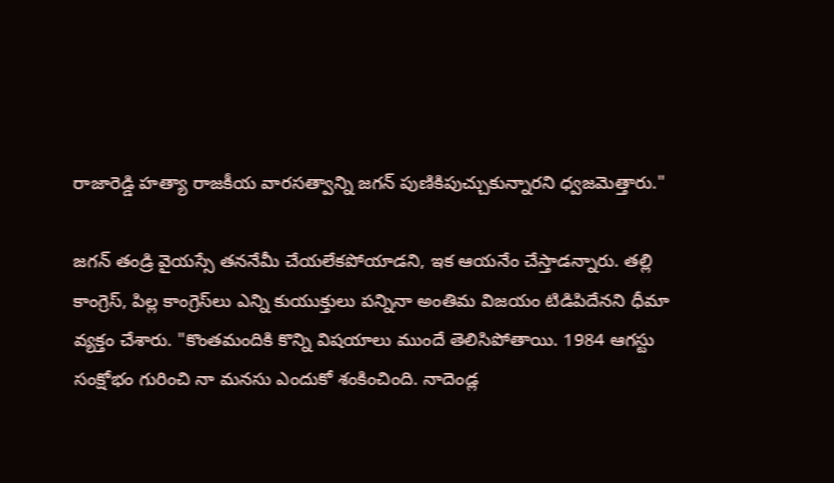రాజారెడ్డి హత్యా రాజకీయ వారసత్వాన్ని జగన్ పుణికిపుచ్చుకున్నారని ధ్వజమెత్తారు."

జగన్ తండ్రి వైయస్సే తననేమీ చేయలేకపోయాడని, ఇక ఆయనేం చేస్తాడన్నారు. తల్లి కాంగ్రెస్, పిల్ల కాంగ్రెస్‌లు ఎన్ని కుయుక్తులు పన్నినా అంతిమ విజయం టిడిపిదేనని ధీమా వ్యక్తం చేశారు. "కొంతమందికి కొన్ని విషయాలు ముందే తెలిసిపోతాయి. 1984 ఆగస్టు సంక్షోభం గురించి నా మనసు ఎందుకో శంకించింది. నాదెండ్ల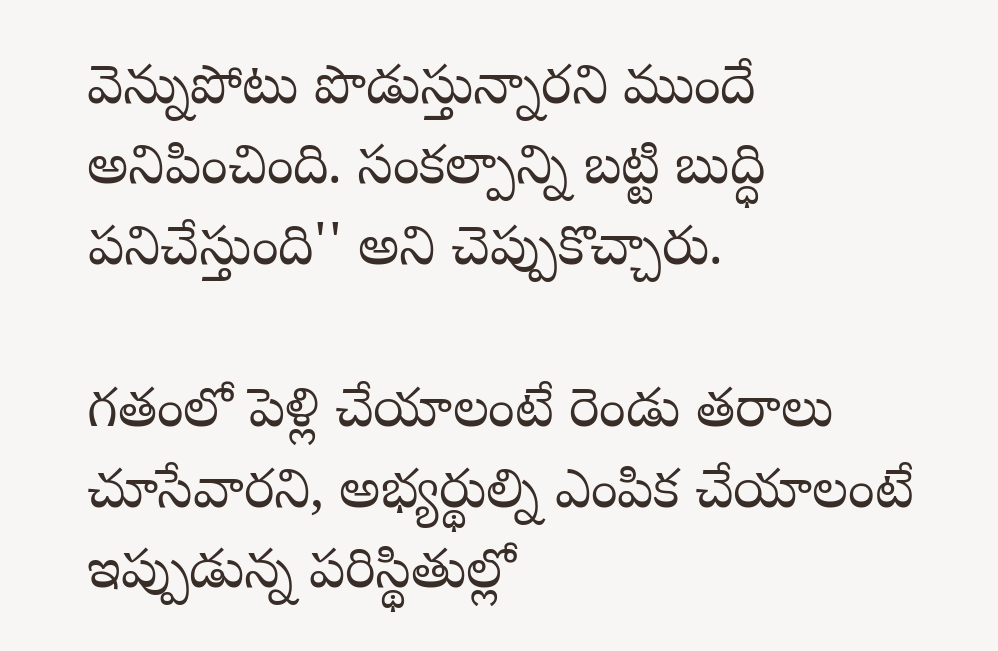వెన్నుపోటు పొడుస్తున్నారని ముందే అనిపించింది. సంకల్పాన్ని బట్టి బుద్ధి పనిచేస్తుంది'' అని చెప్పుకొచ్చారు.

గతంలో పెళ్లి చేయాలంటే రెండు తరాలు చూసేవారని, అభ్యర్థుల్ని ఎంపిక చేయాలంటే ఇప్పుడున్న పరిస్థితుల్లో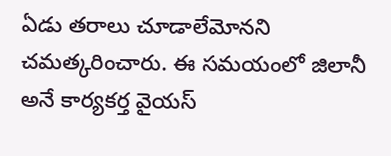ఏడు తరాలు చూడాలేమోనని చమత్కరించారు. ఈ సమయంలో జిలానీ అనే కార్యకర్త వైయస్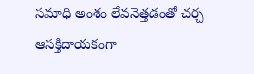సమాధి అంశం లేవనెత్తడంతో చర్చ ఆసక్తిదాయకంగా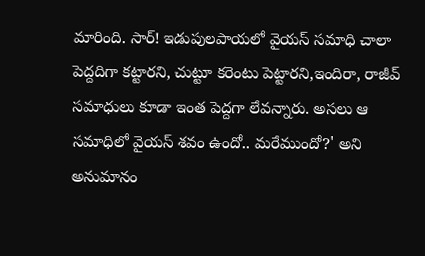మారింది. సార్! ఇడుపులపాయలో వైయస్ సమాధి చాలా పెద్దదిగా కట్టారని, చుట్టూ కరెంటు పెట్టారని,ఇందిరా, రాజీవ్‌ సమాధులు కూడా ఇంత పెద్దగా లేవన్నారు. అసలు ఆ సమాధిలో వైయస్ శవం ఉందో.. మరేముందో?' అని అనుమానం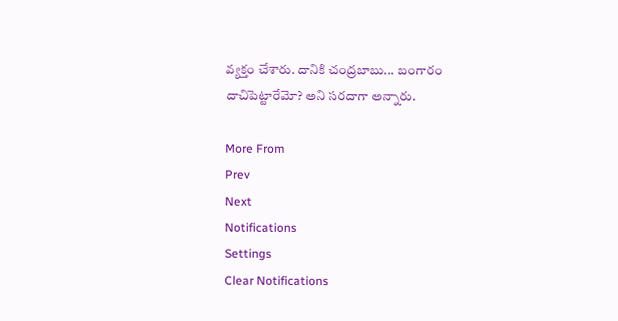వ్యక్తం చేశారు. దానికి చంద్రబాబు... బంగారం దాచిపెట్టారేమో? అని సరదాగా అన్నారు.

More From
Prev
Next
Notifications
Settings
Clear Notifications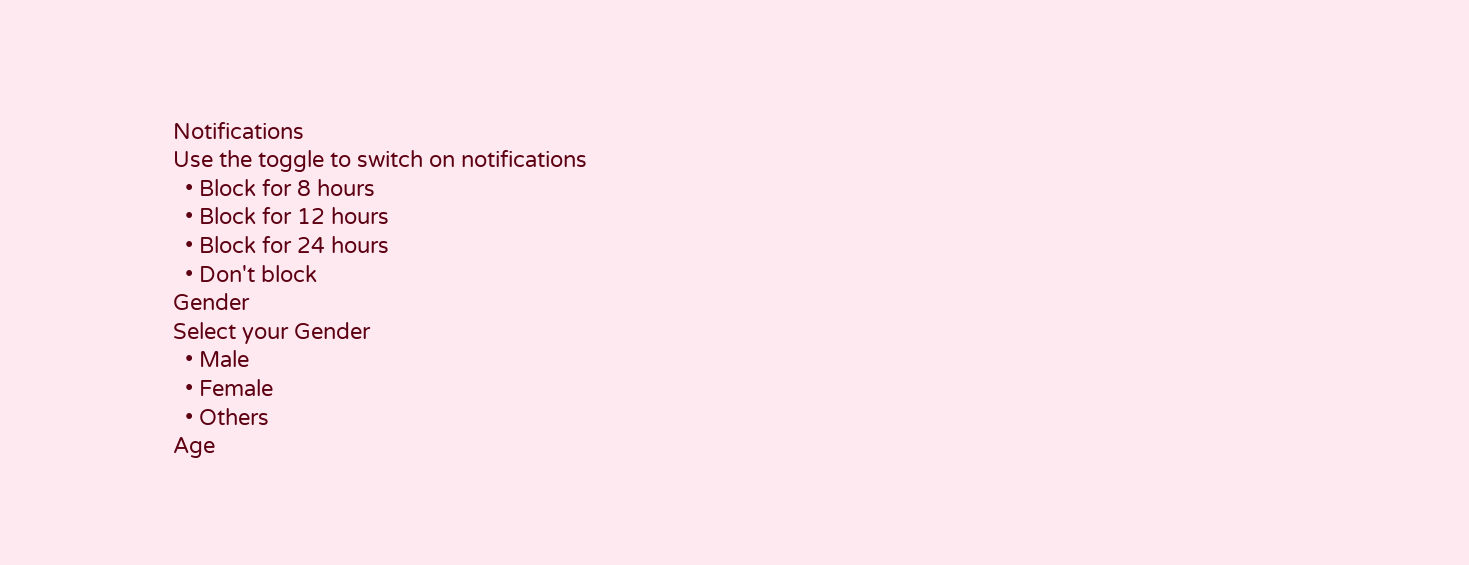Notifications
Use the toggle to switch on notifications
  • Block for 8 hours
  • Block for 12 hours
  • Block for 24 hours
  • Don't block
Gender
Select your Gender
  • Male
  • Female
  • Others
Age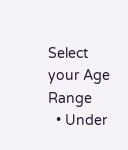Select your Age Range
  • Under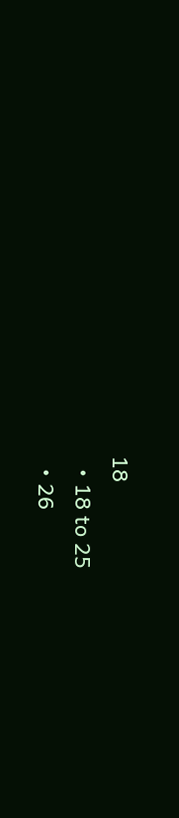18
  • 18 to 25
  • 26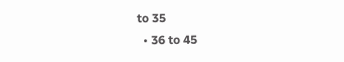to 35
  • 36 to 45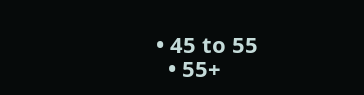• 45 to 55
  • 55+